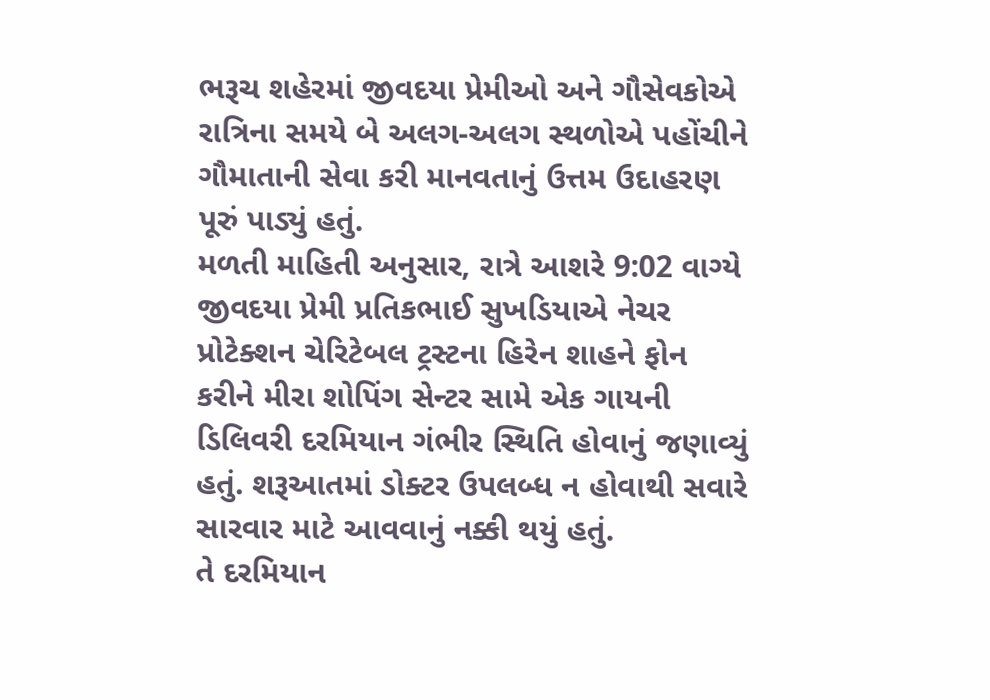ભરૂચ શહેરમાં જીવદયા પ્રેમીઓ અને ગૌસેવકોએ રાત્રિના સમયે બે અલગ-અલગ સ્થળોએ પહોંચીને ગૌમાતાની સેવા કરી માનવતાનું ઉત્તમ ઉદાહરણ પૂરું પાડ્યું હતું.
મળતી માહિતી અનુસાર, રાત્રે આશરે 9:02 વાગ્યે જીવદયા પ્રેમી પ્રતિકભાઈ સુખડિયાએ નેચર પ્રોટેક્શન ચેરિટેબલ ટ્રસ્ટના હિરેન શાહને ફોન કરીને મીરા શોપિંગ સેન્ટર સામે એક ગાયની ડિલિવરી દરમિયાન ગંભીર સ્થિતિ હોવાનું જણાવ્યું હતું. શરૂઆતમાં ડોક્ટર ઉપલબ્ધ ન હોવાથી સવારે સારવાર માટે આવવાનું નક્કી થયું હતું.
તે દરમિયાન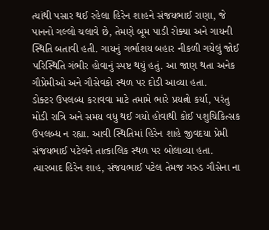ત્યાંથી પસાર થઈ રહેલા હિરેન શાહને સંજયભાઈ રાણા, જે પાનનો ગલ્લો ચલાવે છે, તેમણે બૂમ પાડી રોક્યા અને ગાયની સ્થિતિ બતાવી હતી. ગાયનું ગર્ભાશય બહાર નીકળી ગયેલું જોઈ પરિસ્થિતિ ગંભીર હોવાનું સ્પષ્ટ થયું હતું. આ જાણ થતા અનેક ગૌપ્રેમીઓ અને ગૌસેવકો સ્થળ પર દોડી આવ્યા હતા.
ડોક્ટર ઉપલબ્ધ કરાવવા માટે તમામે ભારે પ્રયત્નો કર્યા, પરંતુ મોડી રાત્રિ અને સમય વધુ થઈ ગયો હોવાથી કોઈ પશુચિકિત્સક ઉપલબ્ધ ન રહ્યા. આવી સ્થિતિમાં હિરેન શાહે જીવદયા પ્રેમી સંજયભાઈ પટેલને તાત્કાલિક સ્થળ પર બોલાવ્યા હતા. ત્યારબાદ હિરેન શાહ, સંજયભાઈ પટેલ તેમજ ગરુડ ગૌસેના ના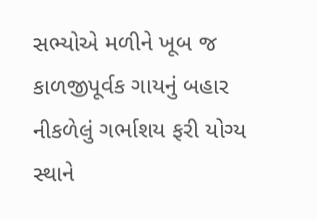સભ્યોએ મળીને ખૂબ જ કાળજીપૂર્વક ગાયનું બહાર નીકળેલું ગર્ભાશય ફરી યોગ્ય સ્થાને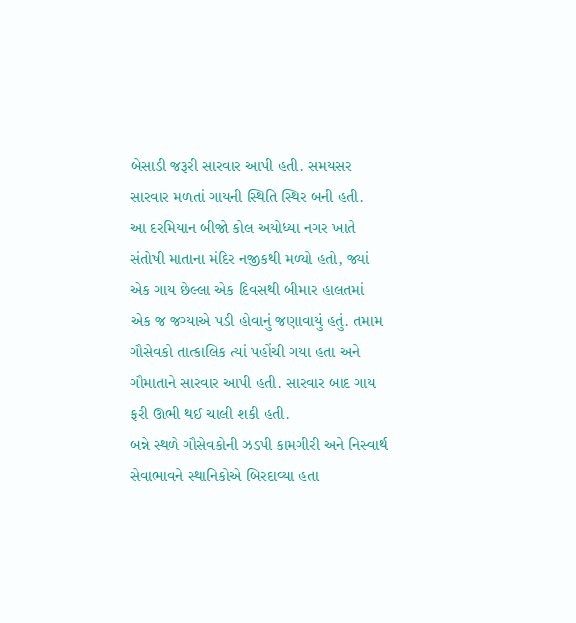બેસાડી જરૂરી સારવાર આપી હતી. સમયસર સારવાર મળતાં ગાયની સ્થિતિ સ્થિર બની હતી.
આ દરમિયાન બીજો કોલ અયોધ્યા નગર ખાતે સંતોષી માતાના મંદિર નજીકથી મળ્યો હતો, જ્યાં એક ગાય છેલ્લા એક દિવસથી બીમાર હાલતમાં એક જ જગ્યાએ પડી હોવાનું જણાવાયું હતું. તમામ ગૌસેવકો તાત્કાલિક ત્યાં પહોંચી ગયા હતા અને ગૌમાતાને સારવાર આપી હતી. સારવાર બાદ ગાય ફરી ઊભી થઈ ચાલી શકી હતી.
બન્ને સ્થળે ગૌસેવકોની ઝડપી કામગીરી અને નિસ્વાર્થ સેવાભાવને સ્થાનિકોએ બિરદાવ્યા હતા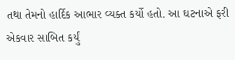તથા તેમનો હાર્દિક આભાર વ્યક્ત કર્યો હતો. આ ઘટનાએ ફરી એકવાર સાબિત કર્યું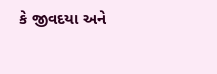કે જીવદયા અને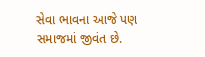સેવા ભાવના આજે પણ સમાજમાં જીવંત છે.